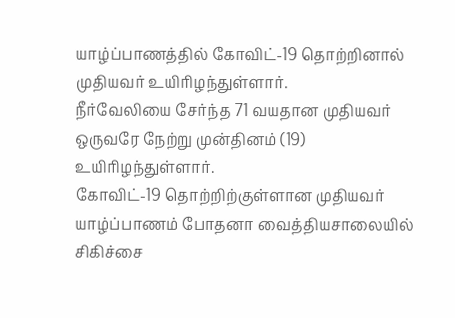யாழ்ப்பாணத்தில் கோவிட்-19 தொற்றினால் முதியவர் உயிரிழந்துள்ளார்.
நீர்வேலியை சேர்ந்த 71 வயதான முதியவர் ஒருவரே நேற்று முன்தினம் (19) உயிரிழந்துள்ளார்.
கோவிட்-19 தொற்றிற்குள்ளான முதியவர் யாழ்ப்பாணம் போதனா வைத்தியசாலையில் சிகிச்சை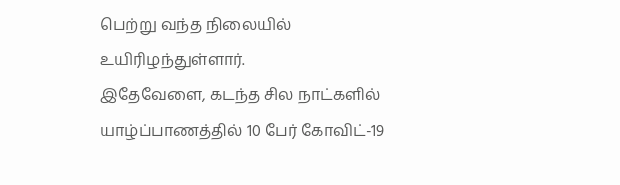பெற்று வந்த நிலையில் உயிரிழந்துள்ளார்.
இதேவேளை, கடந்த சில நாட்களில் யாழ்ப்பாணத்தில் 10 பேர் கோவிட்-19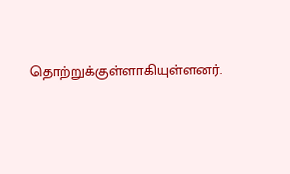தொற்றுக்குள்ளாகியுள்ளனர்.